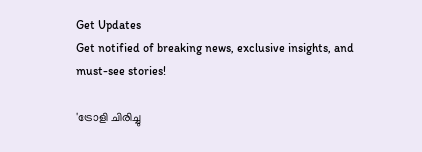Get Updates
Get notified of breaking news, exclusive insights, and must-see stories!

'ട്രോളി ചിരിച്ചു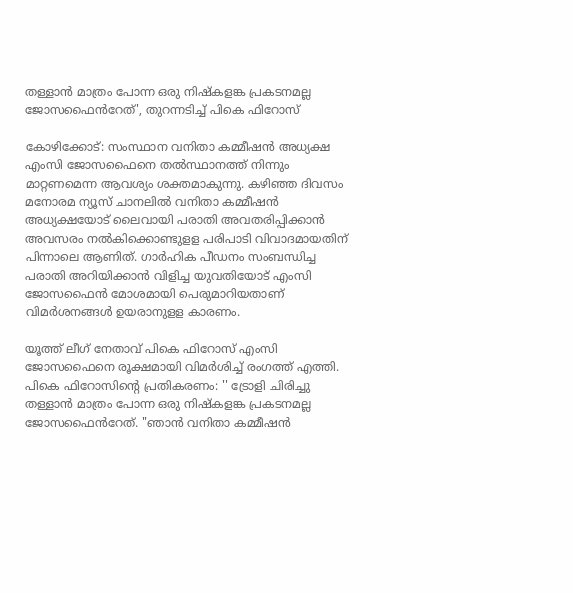തള്ളാൻ മാത്രം പോന്ന ഒരു നിഷ്കളങ്ക പ്രകടനമല്ല ജോസഫൈൻറേത്', തുറന്നടിച്ച് പികെ ഫിറോസ്

കോഴിക്കോട്: സംസ്ഥാന വനിതാ കമ്മീഷന്‍ അധ്യക്ഷ എംസി ജോസഫൈനെ തല്‍സ്ഥാനത്ത് നിന്നും മാറ്റണമെന്ന ആവശ്യം ശക്തമാകുന്നു. കഴിഞ്ഞ ദിവസം മനോരമ ന്യൂസ് ചാനലില്‍ വനിതാ കമ്മീഷന്‍ അധ്യക്ഷയോട് ലൈവായി പരാതി അവതരിപ്പിക്കാന്‍ അവസരം നല്‍കിക്കൊണ്ടുളള പരിപാടി വിവാദമായതിന് പിന്നാലെ ആണിത്. ഗാര്‍ഹിക പീഡനം സംബന്ധിച്ച പരാതി അറിയിക്കാന്‍ വിളിച്ച യുവതിയോട് എംസി ജോസഫൈന്‍ മോശമായി പെരുമാറിയതാണ് വിമര്‍ശനങ്ങള്‍ ഉയരാനുളള കാരണം.

യൂത്ത് ലീഗ് നേതാവ് പികെ ഫിറോസ് എംസി ജോസഫൈനെ രൂക്ഷമായി വിമർശിച്ച് രംഗത്ത് എത്തി. പികെ ഫിറോസിന്റെ പ്രതികരണം: '' ട്രോളി ചിരിച്ചു തള്ളാൻ മാത്രം പോന്ന ഒരു നിഷ്കളങ്ക പ്രകടനമല്ല ജോസഫൈൻറേത്. "ഞാൻ വനിതാ കമ്മീഷൻ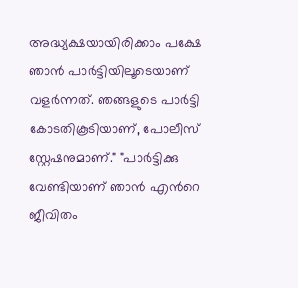അദ്ധ്യക്ഷയായിരിക്കാം പക്ഷേ ഞാൻ പാർട്ടിയിലൂടെയാണ് വളർന്നത്. ഞങ്ങളുടെ പാർട്ടി കോടതികൂടിയാണ്, പോലീസ് സ്റ്റേഷനുമാണ്." "പാർട്ടിക്കു വേണ്ടിയാണ് ഞാൻ എൻറെ ജീവിതം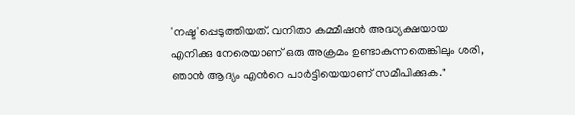'നഷ്ട'പ്പെടുത്തിയത്. വനിതാ കമ്മീഷൻ അദ്ധ്യക്ഷയായ എനിക്കു നേരെയാണ് ഒരു അക്രമം ഉണ്ടാകുന്നതെങ്കിലും ശരി, ഞാൻ ആദ്യം എൻറെ പാർട്ടിയെയാണ് സമീപിക്കുക."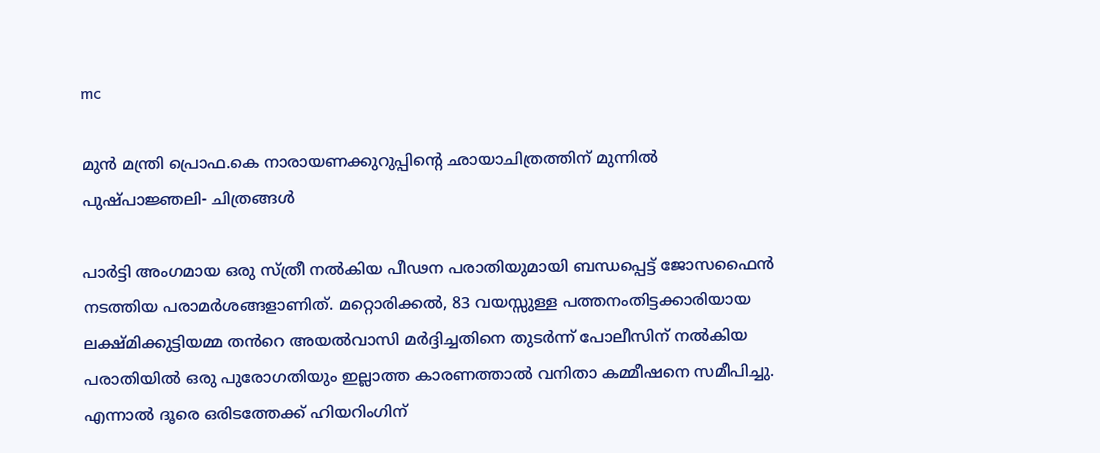mc

മുൻ മന്ത്രി പ്രൊഫ.കെ നാരായണക്കുറുപ്പിന്റെ ഛായാചിത്രത്തിന് മുന്നിൽ പുഷ്പാജ്ഞലി- ചിത്രങ്ങൾ

പാർട്ടി അംഗമായ ഒരു സ്ത്രീ നൽകിയ പീഢന പരാതിയുമായി ബന്ധപ്പെട്ട് ജോസഫൈൻ നടത്തിയ പരാമർശങ്ങളാണിത്. മറ്റൊരിക്കൽ, 83 വയസ്സുള്ള പത്തനംതിട്ടക്കാരിയായ ലക്ഷ്മിക്കുട്ടിയമ്മ തൻറെ അയൽവാസി മർദ്ദിച്ചതിനെ തുടർന്ന് പോലീസിന് നൽകിയ പരാതിയിൽ ഒരു പുരോഗതിയും ഇല്ലാത്ത കാരണത്താൽ വനിതാ കമ്മീഷനെ സമീപിച്ചു. എന്നാൽ ദൂരെ ഒരിടത്തേക്ക് ഹിയറിംഗിന്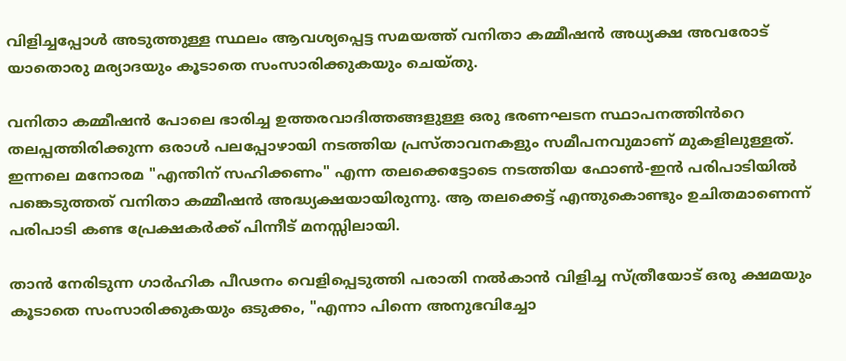വിളിച്ചപ്പോൾ അടുത്തുള്ള സ്ഥലം ആവശ്യപ്പെട്ട സമയത്ത് വനിതാ കമ്മീഷൻ അധ്യക്ഷ അവരോട് യാതൊരു മര്യാദയും കൂടാതെ സംസാരിക്കുകയും ചെയ്തു.

വനിതാ കമ്മീഷൻ പോലെ ഭാരിച്ച ഉത്തരവാദിത്തങ്ങളുള്ള ഒരു ഭരണഘടന സ്ഥാപനത്തിൻറെ തലപ്പത്തിരിക്കുന്ന ഒരാൾ പലപ്പോഴായി നടത്തിയ പ്രസ്താവനകളും സമീപനവുമാണ് മുകളിലുള്ളത്. ഇന്നലെ മനോരമ "എന്തിന് സഹിക്കണം" എന്ന തലക്കെട്ടോടെ നടത്തിയ ഫോൺ-ഇൻ പരിപാടിയിൽ പങ്കെടുത്തത് വനിതാ കമ്മീഷൻ അദ്ധ്യക്ഷയായിരുന്നു. ആ തലക്കെട്ട് എന്തുകൊണ്ടും ഉചിതമാണെന്ന് പരിപാടി കണ്ട പ്രേക്ഷകർക്ക് പിന്നീട് മനസ്സിലായി.

താൻ നേരിടുന്ന ഗാർഹിക പീഢനം വെളിപ്പെടുത്തി പരാതി നൽകാൻ വിളിച്ച സ്ത്രീയോട് ഒരു ക്ഷമയും കൂടാതെ സംസാരിക്കുകയും ഒടുക്കം, "എന്നാ പിന്നെ അനുഭവിച്ചോ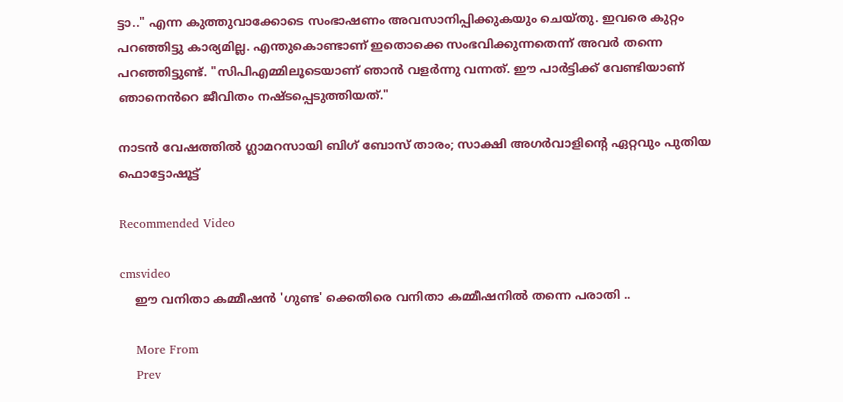ട്ടാ.." എന്ന കുത്തുവാക്കോടെ സംഭാഷണം അവസാനിപ്പിക്കുകയും ചെയ്തു. ഇവരെ കുറ്റം പറഞ്ഞിട്ടു കാര്യമില്ല. എന്തുകൊണ്ടാണ് ഇതൊക്കെ സംഭവിക്കുന്നതെന്ന് അവർ തന്നെ പറഞ്ഞിട്ടുണ്ട്. "സിപിഎമ്മിലൂടെയാണ് ഞാൻ വളർന്നു വന്നത്. ഈ പാർട്ടിക്ക് വേണ്ടിയാണ് ഞാനെൻറെ ജീവിതം നഷ്ടപ്പെടുത്തിയത്."

നാടൻ വേഷത്തിൽ ഗ്ലാമറസായി ബിഗ് ബോസ് താരം; സാക്ഷി അഗർവാളിന്റെ ഏറ്റവും പുതിയ ഫൊട്ടോഷൂട്ട്

Recommended Video

cmsvideo
    ഈ വനിതാ കമ്മീഷൻ 'ഗുണ്ട' ക്കെതിരെ വനിതാ കമ്മീഷനിൽ തന്നെ പരാതി ..

    More From
    Prev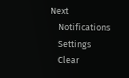Next
    Notifications
    Settings
    Clear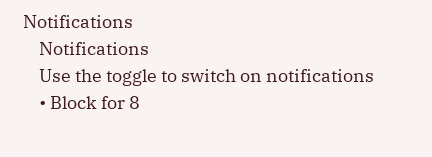Notifications
    Notifications
    Use the toggle to switch on notifications
    • Block for 8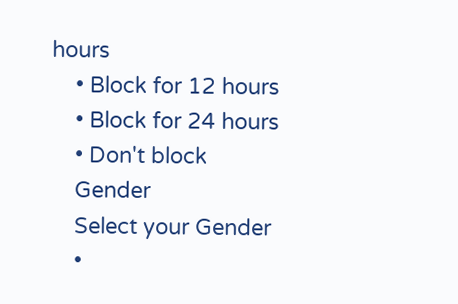hours
    • Block for 12 hours
    • Block for 24 hours
    • Don't block
    Gender
    Select your Gender
    •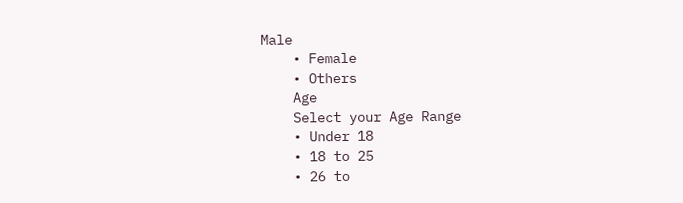Male
    • Female
    • Others
    Age
    Select your Age Range
    • Under 18
    • 18 to 25
    • 26 to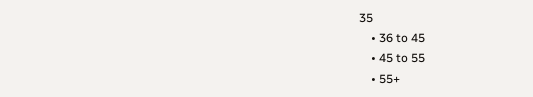35
    • 36 to 45
    • 45 to 55
    • 55+